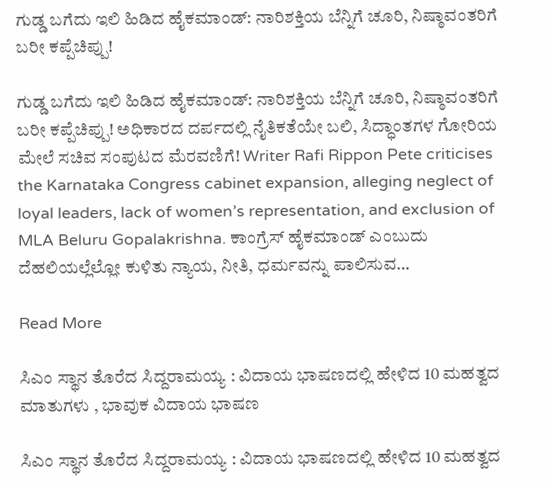ಗುಡ್ಡ ಬಗೆದು ಇಲಿ ಹಿಡಿದ ಹೈಕಮಾಂಡ್: ನಾರಿಶಕ್ತಿಯ ಬೆನ್ನಿಗೆ ಚೂರಿ, ನಿಷ್ಠಾವಂತರಿಗೆ ಬರೀ ಕಪ್ಪೆಚಿಪ್ಪು!

ಗುಡ್ಡ ಬಗೆದು ಇಲಿ ಹಿಡಿದ ಹೈಕಮಾಂಡ್: ನಾರಿಶಕ್ತಿಯ ಬೆನ್ನಿಗೆ ಚೂರಿ, ನಿಷ್ಠಾವಂತರಿಗೆ ಬರೀ ಕಪ್ಪೆಚಿಪ್ಪು! ಅಧಿಕಾರದ ದರ್ಪದಲ್ಲಿ ನೈತಿಕತೆಯೇ ಬಲಿ, ಸಿದ್ಧಾಂತಗಳ ಗೋರಿಯ ಮೇಲೆ ಸಚಿವ ಸಂಪುಟದ ಮೆರವಣಿಗೆ! Writer Rafi Rippon Pete criticises the Karnataka Congress cabinet expansion, alleging neglect of loyal leaders, lack of women’s representation, and exclusion of MLA Beluru Gopalakrishna. ಕಾಂಗ್ರೆಸ್ ಹೈಕಮಾಂಡ್ ಎಂಬುದು ದೆಹಲಿಯಲ್ಲೆಲ್ಲೋ ಕುಳಿತು ನ್ಯಾಯ, ನೀತಿ, ಧರ್ಮವನ್ನು ಪಾಲಿಸುವ…

Read More

ಸಿಎಂ ಸ್ಥಾನ ತೊರೆದ ಸಿದ್ದರಾಮಯ್ಯ : ವಿದಾಯ ಭಾಷಣದಲ್ಲಿ ಹೇಳಿದ 10 ಮಹತ್ವದ ಮಾತುಗಳು , ಭಾವುಕ ವಿದಾಯ ಭಾಷಣ

ಸಿಎಂ ಸ್ಥಾನ ತೊರೆದ ಸಿದ್ದರಾಮಯ್ಯ : ವಿದಾಯ ಭಾಷಣದಲ್ಲಿ ಹೇಳಿದ 10 ಮಹತ್ವದ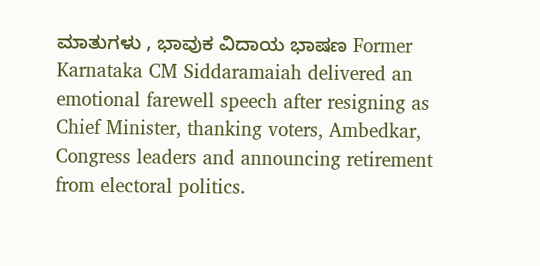ಮಾತುಗಳು , ಭಾವುಕ ವಿದಾಯ ಭಾಷಣ Former Karnataka CM Siddaramaiah delivered an emotional farewell speech after resigning as Chief Minister, thanking voters, Ambedkar, Congress leaders and announcing retirement from electoral politics.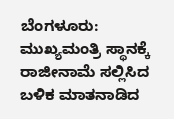ಬೆಂಗಳೂರು: ಮುಖ್ಯಮಂತ್ರಿ ಸ್ಥಾನಕ್ಕೆ ರಾಜೀನಾಮೆ ಸಲ್ಲಿಸಿದ ಬಳಿಕ ಮಾತನಾಡಿದ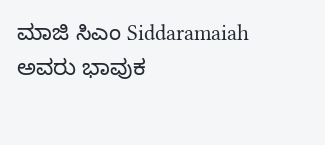ಮಾಜಿ ಸಿಎಂ Siddaramaiah ಅವರು ಭಾವುಕ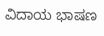ವಿದಾಯ ಭಾಷಣ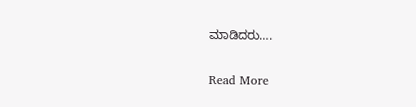ಮಾಡಿದರು….

Read More